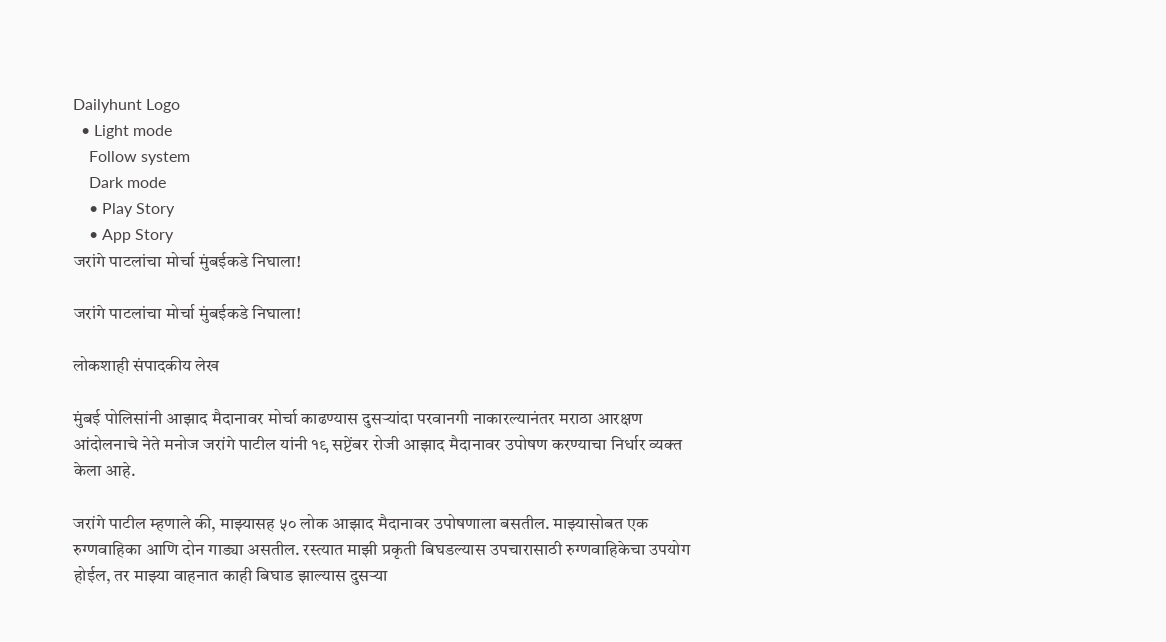Dailyhunt Logo
  • Light mode
    Follow system
    Dark mode
    • Play Story
    • App Story
जरांगे पाटलांचा मोर्चा मुंबईकडे निघाला!

जरांगे पाटलांचा मोर्चा मुंबईकडे निघाला!

लोकशाही संपादकीय लेख

मुंबई पोलिसांनी आझाद मैदानावर मोर्चा काढण्यास दुसऱ्यांदा परवानगी नाकारल्यानंतर मराठा आरक्षण आंदोलनाचे नेते मनोज जरांगे पाटील यांनी १९ सप्टेंबर रोजी आझाद मैदानावर उपोषण करण्याचा निर्धार व्यक्त केला आहे.

जरांगे पाटील म्हणाले की, माझ्यासह ५० लोक आझाद मैदानावर उपोषणाला बसतील. माझ्यासोबत एक रुग्णवाहिका आणि दोन गाड्या असतील. रस्त्यात माझी प्रकृती बिघडल्यास उपचारासाठी रुग्णवाहिकेचा उपयोग होईल, तर माझ्या वाहनात काही बिघाड झाल्यास दुसऱ्या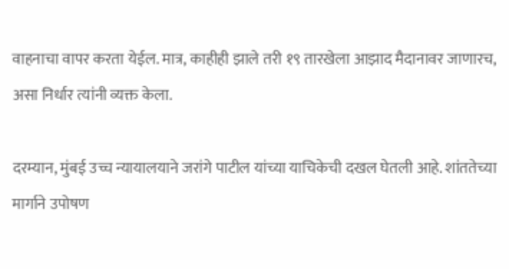वाहनाचा वापर करता येईल. मात्र, काहीही झाले तरी १९ तारखेला आझाद मैदानावर जाणारच, असा निर्धार त्यांनी व्यक्त केला.

दरम्यान, मुंबई उच्च न्यायालयाने जरांगे पाटील यांच्या याचिकेची दखल घेतली आहे. शांततेच्या मार्गाने उपोषण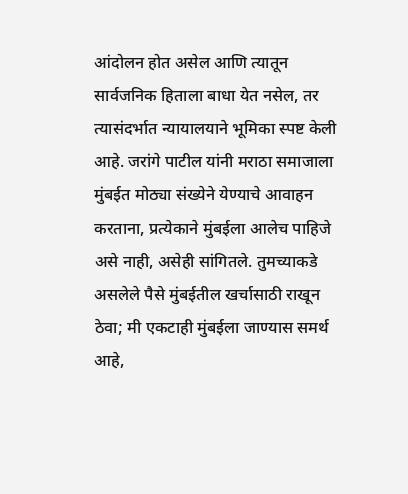आंदोलन होत असेल आणि त्यातून सार्वजनिक हिताला बाधा येत नसेल, तर त्यासंदर्भात न्यायालयाने भूमिका स्पष्ट केली आहे. जरांगे पाटील यांनी मराठा समाजाला मुंबईत मोठ्या संख्येने येण्याचे आवाहन करताना, प्रत्येकाने मुंबईला आलेच पाहिजे असे नाही, असेही सांगितले. तुमच्याकडे असलेले पैसे मुंबईतील खर्चासाठी राखून ठेवा; मी एकटाही मुंबईला जाण्यास समर्थ आहे,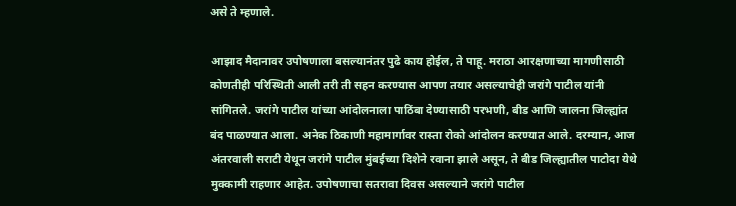असे ते म्हणाले.

आझाद मैदानावर उपोषणाला बसल्यानंतर पुढे काय होईल, ते पाहू. मराठा आरक्षणाच्या मागणीसाठी कोणतीही परिस्थिती आली तरी ती सहन करण्यास आपण तयार असल्याचेही जरांगे पाटील यांनी सांगितले. जरांगे पाटील यांच्या आंदोलनाला पाठिंबा देण्यासाठी परभणी, बीड आणि जालना जिल्ह्यांत बंद पाळण्यात आला. अनेक ठिकाणी महामार्गावर रास्ता रोको आंदोलन करण्यात आले. दरम्यान, आज अंतरवाली सराटी येथून जरांगे पाटील मुंबईच्या दिशेने रवाना झाले असून, ते बीड जिल्ह्यातील पाटोदा येथे मुक्कामी राहणार आहेत. उपोषणाचा सतरावा दिवस असल्याने जरांगे पाटील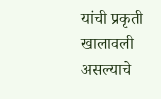यांची प्रकृती खालावली असल्याचे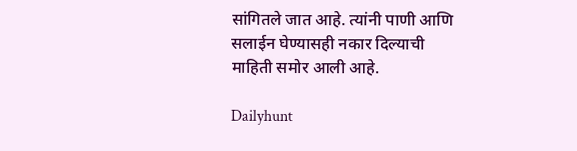सांगितले जात आहे. त्यांनी पाणी आणि सलाईन घेण्यासही नकार दिल्याची माहिती समोर आली आहे.

Dailyhunt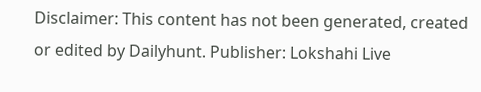Disclaimer: This content has not been generated, created or edited by Dailyhunt. Publisher: Lokshahi Live